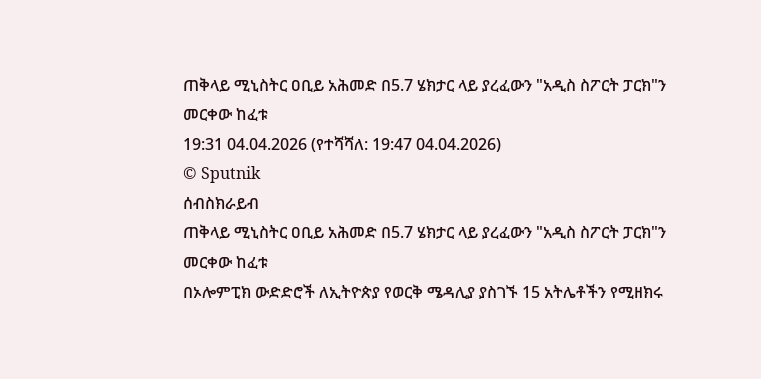ጠቅላይ ሚኒስትር ዐቢይ አሕመድ በ5.7 ሄክታር ላይ ያረፈውን "አዲስ ስፖርት ፓርክ"ን መርቀው ከፈቱ
19:31 04.04.2026 (የተሻሻለ: 19:47 04.04.2026)
© Sputnik
ሰብስክራይብ
ጠቅላይ ሚኒስትር ዐቢይ አሕመድ በ5.7 ሄክታር ላይ ያረፈውን "አዲስ ስፖርት ፓርክ"ን መርቀው ከፈቱ
በኦሎምፒክ ውድድሮች ለኢትዮጵያ የወርቅ ሜዳሊያ ያስገኙ 15 አትሌቶችን የሚዘክሩ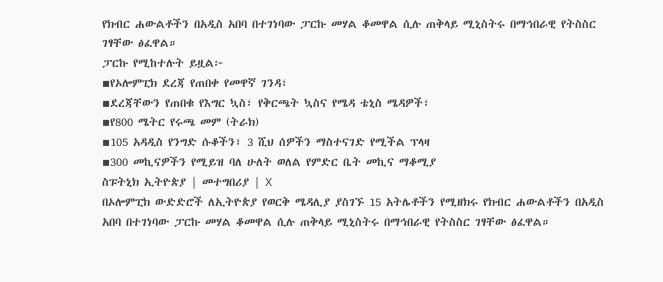የክብር ሐውልቶችን በአዲስ አበባ በተገነባው ፓርኩ መሃል ቆመዋል ሲሉ ጠቅላይ ሚኒስትሩ በማኅበራዊ የትስስር ገፃቸው ፅፈዋል።
ፓርኩ የሚከተሉት ይዟል፦
▪የኦሎምፒክ ደረጃ የጠበቀ የመዋኛ ገንዳ፣
▪ደረጃቸውን የጠበቁ የእግር ኳስ፣ የቅርጫት ኳስና የሜዳ ቴኒስ ሜዳዎች፣
▪የ800 ሜትር የሩጫ መም (ትራክ)
▪105 አዳዲስ የንግድ ሱቆችን፣ 3 ሺህ ሰዎችን ማስተናገድ የሚችል ፕላዛ
▪300 መኪናዎችን የሚይዝ ባለ ሁለት ወለል የምድር ቤት መኪና ማቆሚያ
ስፑትኒክ ኢትዮጵያ | መተግበሪያ | X
በኦሎምፒክ ውድድሮች ለኢትዮጵያ የወርቅ ሜዳሊያ ያስገኙ 15 አትሌቶችን የሚዘክሩ የክብር ሐውልቶችን በአዲስ አበባ በተገነባው ፓርኩ መሃል ቆመዋል ሲሉ ጠቅላይ ሚኒስትሩ በማኅበራዊ የትስስር ገፃቸው ፅፈዋል።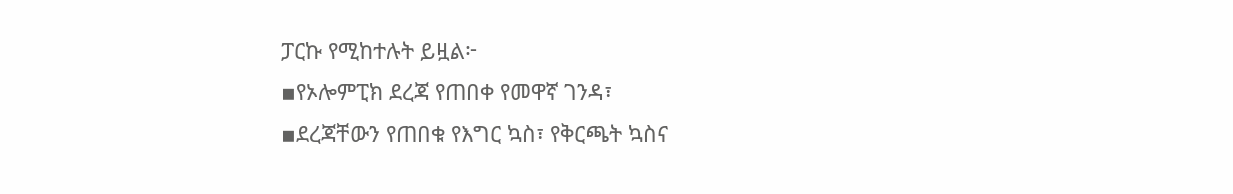ፓርኩ የሚከተሉት ይዟል፦
▪የኦሎምፒክ ደረጃ የጠበቀ የመዋኛ ገንዳ፣
▪ደረጃቸውን የጠበቁ የእግር ኳስ፣ የቅርጫት ኳስና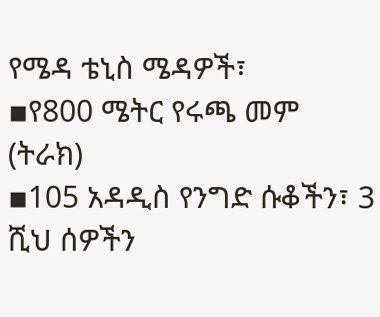የሜዳ ቴኒስ ሜዳዎች፣
▪የ800 ሜትር የሩጫ መም (ትራክ)
▪105 አዳዲስ የንግድ ሱቆችን፣ 3 ሺህ ሰዎችን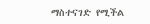ማስተናገድ የሚችል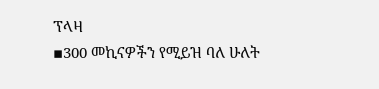ፕላዛ
▪300 መኪናዎችን የሚይዝ ባለ ሁለት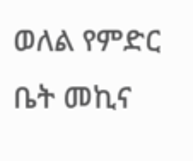ወለል የምድር ቤት መኪና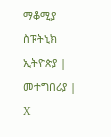ማቆሚያ
ስፑትኒክ ኢትዮጵያ | መተግበሪያ | X